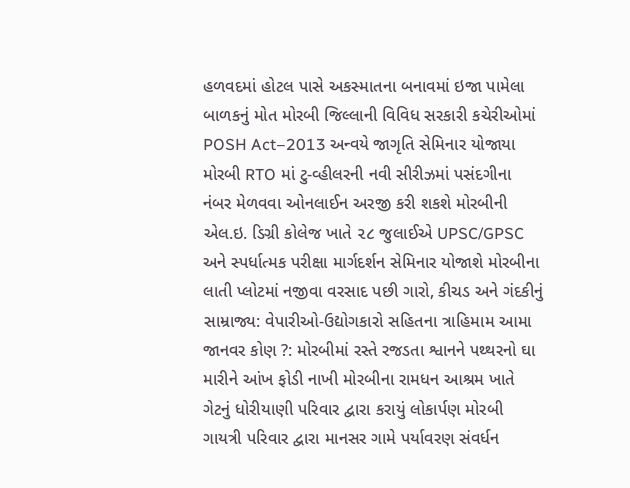હળવદમાં હોટલ પાસે અકસ્માતના બનાવમાં ઇજા પામેલા બાળકનું મોત મોરબી જિલ્લાની વિવિધ સરકારી કચેરીઓમાં POSH Act–2013 અન્વયે જાગૃતિ સેમિનાર યોજાયા મોરબી RTO માં ટુ-વ્હીલરની નવી સીરીઝમાં પસંદગીના નંબર મેળવવા ઓનલાઈન અરજી કરી શકશે મોરબીની એલ.ઇ. ડિગ્રી કોલેજ ખાતે ૨૮ જુલાઈએ UPSC/GPSC અને સ્પર્ધાત્મક પરીક્ષા માર્ગદર્શન સેમિનાર યોજાશે મોરબીના લાતી પ્લોટમાં નજીવા વરસાદ પછી ગારો, કીચડ અને ગંદકીનું સામ્રાજ્ય: વેપારીઓ-ઉદ્યોગકારો સહિતના ત્રાહિમામ આમા જાનવર કોણ ?: મોરબીમાં રસ્તે રજડતા શ્વાનને પથ્થરનો ઘા મારીને આંખ ફોડી નાખી મોરબીના રામધન આશ્રમ ખાતે ગેટનું ધોરીયાણી પરિવાર દ્વારા કરાયું લોકાર્પણ મોરબી ગાયત્રી પરિવાર દ્વારા માનસર ગામે પર્યાવરણ સંવર્ધન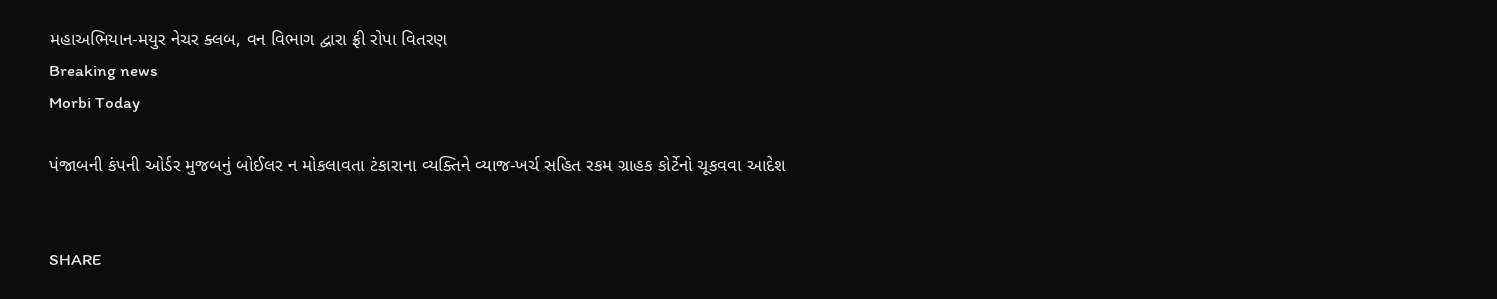મહાઅભિયાન-મયુર નેચર ક્લબ, વન વિભાગ દ્વારા ફ્રી રોપા વિતરણ
Breaking news
Morbi Today

પંજાબની કંપની ઓર્ડર મુજબનું બોઈલર ન મોકલાવતા ટંકારાના વ્યક્તિને વ્યાજ-ખર્ચ સહિત રકમ ગ્રાહક કોર્ટેનો ચૂકવવા આદેશ


SHARE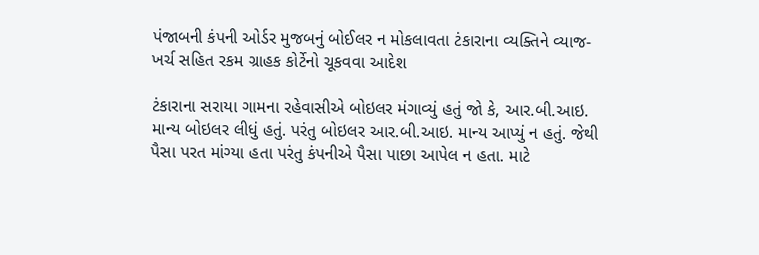પંજાબની કંપની ઓર્ડર મુજબનું બોઈલર ન મોકલાવતા ટંકારાના વ્યક્તિને વ્યાજ-ખર્ચ સહિત રકમ ગ્રાહક કોર્ટેનો ચૂકવવા આદેશ

ટંકારાના સરાયા ગામના રહેવાસીએ બોઇલર મંગાવ્યું હતું જો કે, આર.બી.આઇ. માન્ય બોઇલર લીધું હતું. પરંતુ બોઇલર આર.બી.આઇ. માન્ય આપ્યું ન હતું. જેથી પૈસા પરત માંગ્યા હતા પરંતુ કંપનીએ પૈસા પાછા આપેલ ન હતા. માટે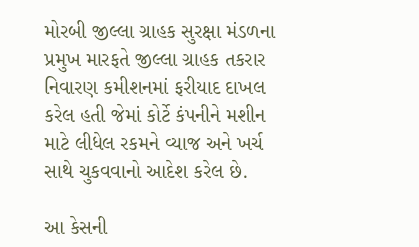મોરબી જીલ્લા ગ્રાહક સુરક્ષા મંડળના પ્રમુખ મારફતે જીલ્લા ગ્રાહક તકરાર નિવારણ કમીશનમાં ફરીયાદ દાખલ કરેલ હતી જેમાં કોર્ટે કંપનીને મશીન માટે લીધેલ રકમને વ્યાજ અને ખર્ચ સાથે ચુકવવાનો આદેશ કરેલ છે.

આ કેસની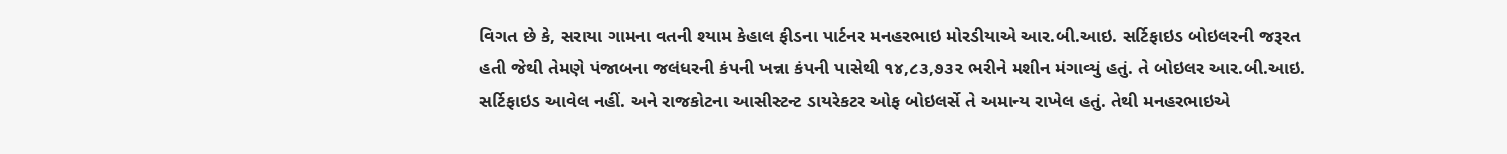વિગત છે કે, સરાયા ગામના વતની શ્યામ કેહાલ ફીડના પાર્ટનર મનહરભાઇ મોરડીયાએ આર.બી.આઇ. સર્ટિફાઇડ બોઇલરની જરૂરત હતી જેથી તેમણે પંજાબના જલંધરની કંપની ખન્ના કંપની પાસેથી ૧૪,૮૩,૭૩૨ ભરીને મશીન મંગાવ્યું હતું. તે બોઇલર આર.બી.આઇ. સર્ટિફાઇડ આવેલ નહીં. અને રાજકોટના આસીસ્ટન્ટ ડાયરેકટર ઓફ બોઇલર્સે તે અમાન્ય રાખેલ હતું. તેથી મનહરભાઇએ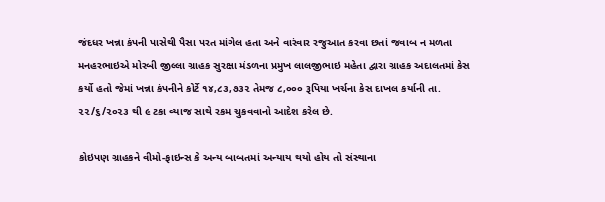જંદધર ખન્ના કંપની પાસેથી પૈસા પરત માંગેલ હતા અને વારંવાર રજુઆત કરવા છતાં જવાબ ન મળતા મનહરભાઇએ મોરબી જીલ્લા ગ્રાહક સુરક્ષા મંડળના પ્રમુખ લાલજીભાઇ મહેતા દ્વારા ગ્રાહક અદાલતમાં કેસ કર્યો હતો જેમાં ખન્ના કંપનીને કોર્ટે ૧૪,૮૩,૭૩૨ તેમજ ૮,૦૦૦ રૂપિયા ખર્ચના કેસ દાખલ કર્યાની તા. ૨૨/૬/૨૦૨૩ થી ૯ ટકા વ્યાજ સાથે રકમ ચુકવવાનો આદેશ કરેલ છે.

કોઇપણ ગ્રાહકને વીમો-ફાઇન્સ કે અન્ય બાબતમાં અન્યાય થયો હોય તો સંસ્થાના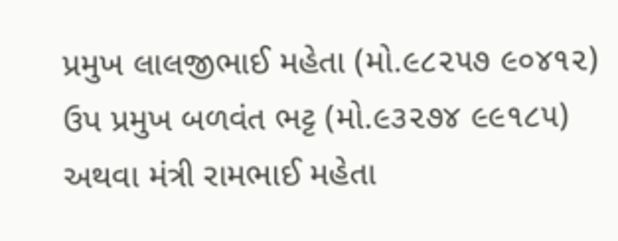પ્રમુખ લાલજીભાઈ મહેતા (મો.૯૮૨૫૭ ૯૦૪૧૨) ઉપ પ્રમુખ બળવંત ભટ્ટ (મો.૯૩૨૭૪ ૯૯૧૮૫) અથવા મંત્રી રામભાઈ મહેતા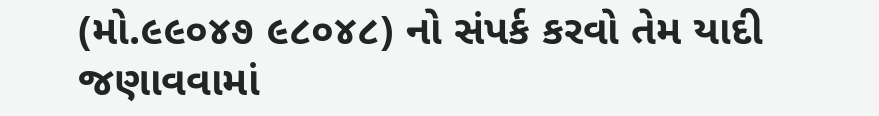(મો.૯૯૦૪૭ ૯૮૦૪૮) નો સંપર્ક કરવો તેમ યાદી જણાવવામાં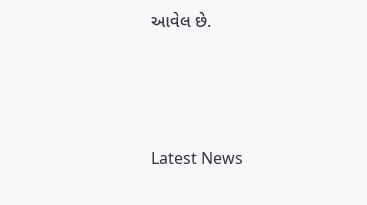આવેલ છે.






Latest News